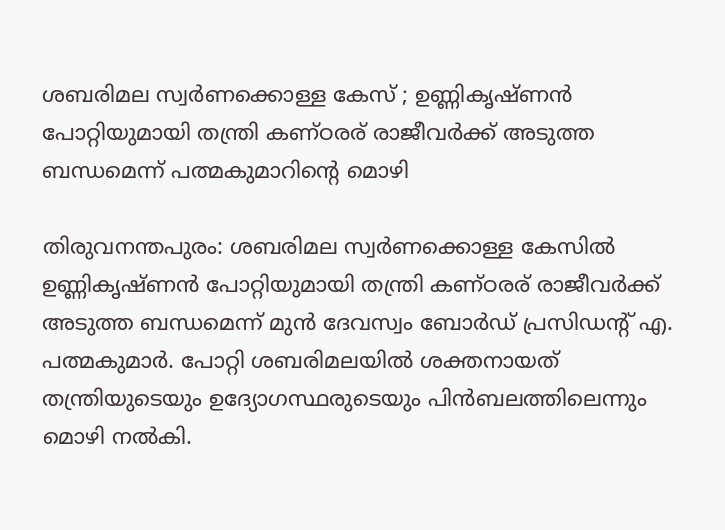ശബരിമല സ്വർണക്കൊള്ള കേസ് ; ഉണ്ണികൃഷ്ണൻ പോറ്റിയുമായി തന്ത്രി കണ്ഠരര് രാജീവർക്ക് അടുത്ത ബന്ധമെന്ന് പത്മകുമാറിന്‍റെ മൊഴി

തിരുവനന്തപുരം: ശബരിമല സ്വർണക്കൊള്ള കേസിൽ ഉണ്ണികൃഷ്ണൻ പോറ്റിയുമായി തന്ത്രി കണ്ഠരര് രാജീവർക്ക് അടുത്ത ബന്ധമെന്ന് മുൻ ദേവസ്വം ബോർഡ് പ്രസിഡന്‍റ് എ. പത്മകുമാർ. പോറ്റി ശബരിമലയിൽ ശക്തനായത് തന്ത്രിയുടെയും ഉദ്യോഗസ്ഥരുടെയും പിൻബലത്തിലെന്നും മൊഴി നൽകി.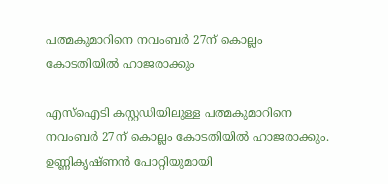പത്മകുമാറിനെ നവംബർ 27ന് കൊല്ലം കോടതിയിൽ ഹാജരാക്കും

എസ്ഐടി കസ്റ്റഡിയിലുള്ള പത്മകുമാറിനെ നവംബർ 27ന് കൊല്ലം കോടതിയിൽ ഹാജരാക്കും. ഉണ്ണികൃഷ്ണൻ പോറ്റിയുമായി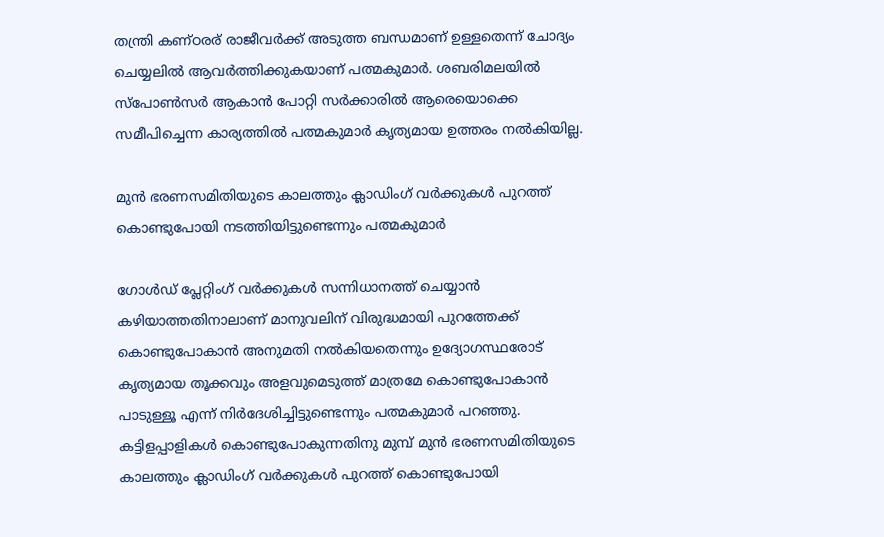തന്ത്രി കണ്ഠരര് രാജീവർക്ക് അടുത്ത ബന്ധമാണ് ഉള്ളതെന്ന് ചോദ്യം ചെയ്യലിൽ ആവർത്തിക്കുകയാണ് പത്മകുമാർ. ശബരിമലയിൽ സ്പോൺസർ ആകാൻ പോറ്റി സർക്കാരിൽ ആരെയൊക്കെ സമീപിച്ചെന്ന കാര്യത്തിൽ പത്മകുമാർ കൃത്യമായ ഉത്തരം നൽകിയില്ല.

മുൻ ഭരണസമിതിയുടെ കാലത്തും ക്ലാഡിംഗ് വർക്കുകൾ പുറത്ത് കൊണ്ടുപോയി നടത്തിയിട്ടുണ്ടെന്നും പത്മകുമാർ

ഗോൾഡ് പ്ലേറ്റിംഗ് വർക്കുകൾ സന്നിധാനത്ത് ചെയ്യാൻ കഴിയാത്തതിനാലാണ് മാനുവലിന് വിരുദ്ധമായി പുറത്തേക്ക് കൊണ്ടുപോകാൻ അനുമതി നൽകിയതെന്നും ഉദ്യോഗസ്ഥരോട് കൃത്യമായ തൂക്കവും അളവുമെടുത്ത് മാത്രമേ കൊണ്ടുപോകാൻ പാടുള്ളൂ എന്ന് നിർദേശിച്ചിട്ടുണ്ടെന്നും പത്മകുമാർ പറഞ്ഞു. കട്ടിളപ്പാളികൾ കൊണ്ടുപോകുന്നതിനു മുമ്പ് മുൻ ഭരണസമിതിയുടെ കാലത്തും ക്ലാഡിംഗ് വർക്കുകൾ പുറത്ത് കൊണ്ടുപോയി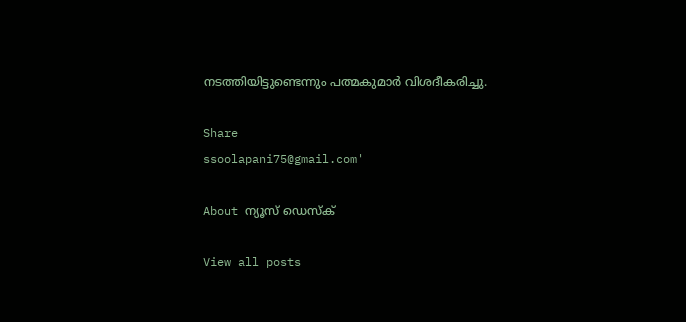നടത്തിയിട്ടുണ്ടെന്നും പത്മകുമാർ വിശദീകരിച്ചു.

Share
ssoolapani75@gmail.com'

About ന്യൂസ് ഡെസ്ക്

View all posts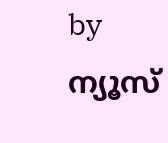by ന്യൂസ്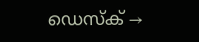ഡെസ്ക് →